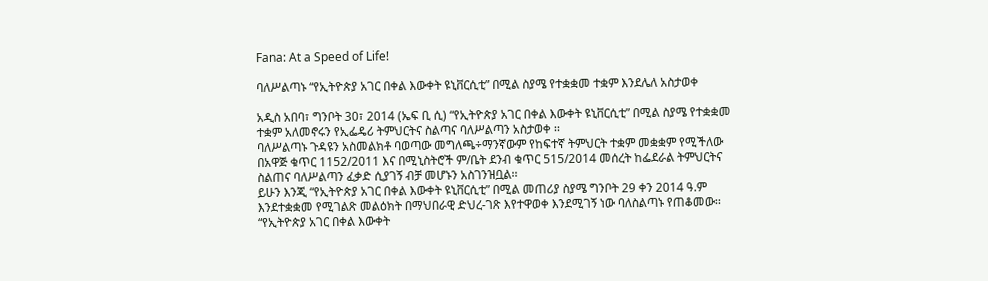Fana: At a Speed of Life!

ባለሥልጣኑ “የኢትዮጵያ አገር በቀል እውቀት ዩኒቨርሲቲ” በሚል ስያሜ የተቋቋመ ተቋም እንደሌለ አስታወቀ

አዲስ አበባ፣ ግንቦት 30፣ 2014 (ኤፍ ቢ ሲ) “የኢትዮጵያ አገር በቀል እውቀት ዩኒቨርሲቲ” በሚል ስያሜ የተቋቋመ ተቋም አለመኖሩን የኢፌዴሪ ትምህርትና ስልጣና ባለሥልጣን አስታወቀ ፡፡
ባለሥልጣኑ ጉዳዩን አስመልክቶ ባወጣው መግለጫ÷ማንኛውም የከፍተኛ ትምህርት ተቋም መቋቋም የሚችለው በአዋጅ ቁጥር 1152/2011 እና በሚኒስትሮች ም/ቤት ደንብ ቁጥር 515/2014 መሰረት ከፌደራል ትምህርትና ስልጠና ባለሥልጣን ፈቃድ ሲያገኝ ብቻ መሆኑን አስገንዝቧል፡፡
ይሁን እንጂ “የኢትዮጵያ አገር በቀል እውቀት ዩኒቨርሲቲ” በሚል መጠሪያ ስያሜ ግንቦት 29 ቀን 2014 ዓ.ም እንደተቋቋመ የሚገልጽ መልዕክት በማህበራዊ ድህረ-ገጽ እየተዋወቀ እንደሚገኝ ነው ባለስልጣኑ የጠቆመው፡፡
“የኢትዮጵያ አገር በቀል እውቀት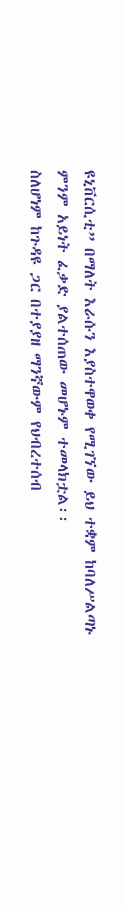ዩኒቨርሲቲ” በማለት እራሱን እያስተዋወቀ የሚገኘው ይህ ተቋም ከባለሥልጣኑ ምንም አይነት ፈቃድ ያልተሰጠው መሆኑም ተመላክቷል፡፡
ስለሆነም ከጉዳዩ ጋር በተያያዘ ማንኛውም የህብረተሰብ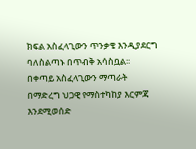ክፍል አስፈላጊውን ጥንቃቄ እንዲያደርግ ባለስልጣኑ በጥብቅ አሳስቧል፡፡
በቀጣይ አስፈላጊውን ማጣራት በማድረግ ህጋዊ የማስተካከያ እርምጃ እንደሚወሰድ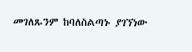መገለጹንም ከባለስልጣኑ ያገኘነው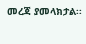መረጃ ያመላክታል፡፡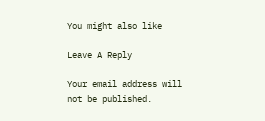You might also like

Leave A Reply

Your email address will not be published.